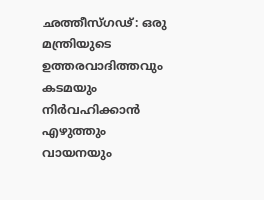ഛത്തീസ്ഗഢ്: ഒരു മന്ത്രിയുടെ ഉത്തരവാദിത്തവും കടമയും നിർവഹിക്കാൻ എഴുത്തും വായനയും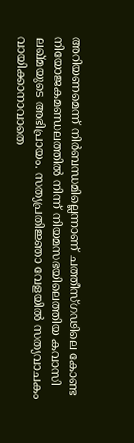അറിയണമെന്ന് നിർബന്ധമില്ലെന്നാണ് ചത്തീസ്ഗഢിലെ കോണ്ട നിയോജകമണ്ഡലത്തിൽ നിന്ന് നിയമസഭയിലെത്തിയ കവാസി ലഖ്മയുടെ അഭിപ്രായം. സത്യപ്രതിജ്ഞാ വേളയിൽ സത്യവാചകം വായിക്കാനാവാതെ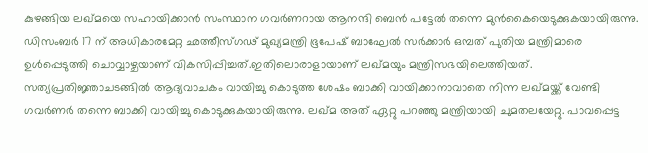കുഴങ്ങിയ ലഖ്മയെ സഹായിക്കാൻ സംസ്ഥാന ഗവർണറായ ആനന്ദി ബെൻ പട്ടേൽ തന്നെ മുൻകൈയെടുക്കുകയായിരുന്നു. ഡിസംബർ 17 ന് അധികാരമേറ്റ ഛത്തീസ്ഗഢ് മുഖ്യമന്ത്രി ഭൂപേഷ് ബാഘേൽ സർക്കാർ ഒമ്പത് പുതിയ മന്ത്രിമാരെ ഉൾപ്പെടുത്തി ചൊവ്വാഴ്ചയാണ് വികസിപ്പിച്ചത്.ഇതിലൊരാളായാണ് ലഖ്മയും മന്ത്രിസഭയിലെത്തിയത്. സത്യപ്രതിജ്ഞാചടങ്ങിൽ ആദ്യവാചകം വായിച്ചു കൊടുത്ത ശേഷം ബാക്കി വായിക്കാനാവാതെ നിന്ന ലഖ്മയ്ക്ക് വേണ്ടി ഗവർണർ തന്നെ ബാക്കി വായിച്ചു കൊടുക്കുകയായിരുന്നു. ലഖ്മ അത് ഏറ്റു പറഞ്ഞു മന്ത്രിയായി ചുമതലയേറ്റു. പാവപ്പെട്ട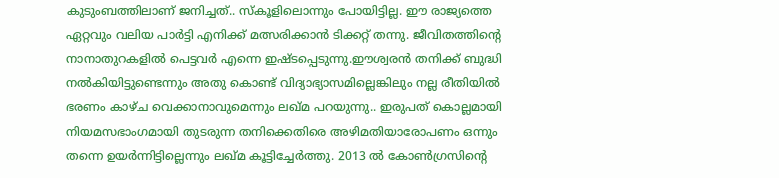കുടുംബത്തിലാണ് ജനിച്ചത്.. സ്കൂളിലൊന്നും പോയിട്ടില്ല. ഈ രാജ്യത്തെ ഏറ്റവും വലിയ പാർട്ടി എനിക്ക് മത്സരിക്കാൻ ടിക്കറ്റ് തന്നു. ജീവിതത്തിന്റെ നാനാതുറകളിൽ പെട്ടവർ എന്നെ ഇഷ്ടപ്പെടുന്നു.ഈശ്വരൻ തനിക്ക് ബുദ്ധി നൽകിയിട്ടുണ്ടെന്നും അതു കൊണ്ട് വിദ്യാഭ്യാസമില്ലെങ്കിലും നല്ല രീതിയിൽ ഭരണം കാഴ്ച വെക്കാനാവുമെന്നും ലഖ്മ പറയുന്നു.. ഇരുപത് കൊല്ലമായി നിയമസഭാംഗമായി തുടരുന്ന തനിക്കെതിരെ അഴിമതിയാരോപണം ഒന്നും തന്നെ ഉയർന്നിട്ടില്ലെന്നും ലഖ്മ കൂട്ടിച്ചേർത്തു. 2013 ൽ കോൺഗ്രസിന്റെ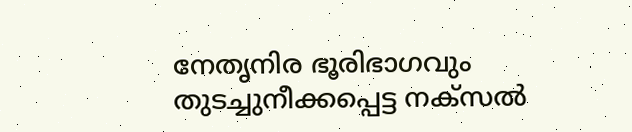നേതൃനിര ഭൂരിഭാഗവും തുടച്ചുനീക്കപ്പെട്ട നക്സൽ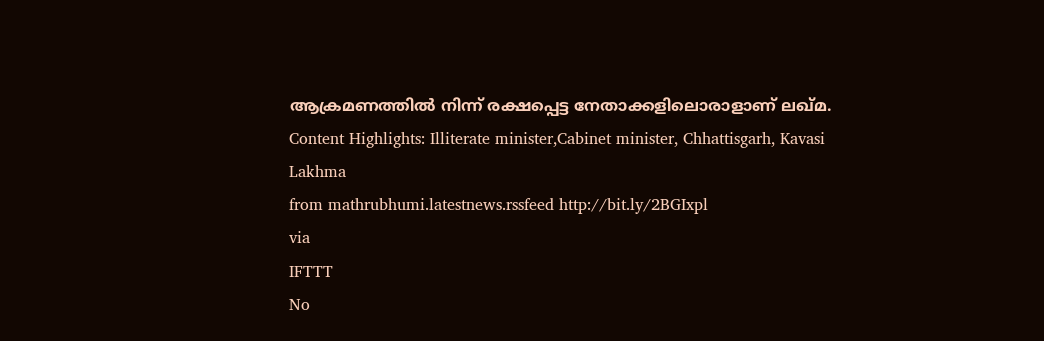ആക്രമണത്തിൽ നിന്ന് രക്ഷപ്പെട്ട നേതാക്കളിലൊരാളാണ് ലഖ്മ. Content Highlights: Illiterate minister,Cabinet minister, Chhattisgarh, Kavasi Lakhma
from mathrubhumi.latestnews.rssfeed http://bit.ly/2BGIxpl
via
IFTTT
No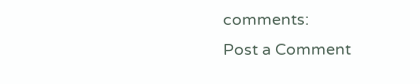comments:
Post a Comment